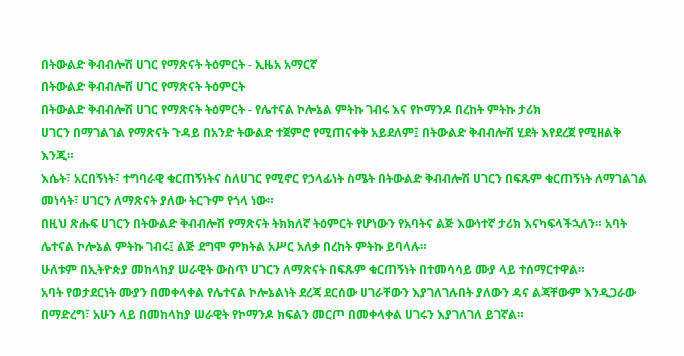በትውልድ ቅብብሎሽ ሀገር የማጽናት ትዕምርት - ኢዜአ አማርኛ
በትውልድ ቅብብሎሽ ሀገር የማጽናት ትዕምርት
በትውልድ ቅብብሎሽ ሀገር የማጽናት ትዕምርት - የሌተናል ኮሎኔል ምትኩ ገብሩ እና የኮማንዶ በረከት ምትኩ ታሪክ
ሀገርን በማገልገል የማጽናት ጉዳይ በአንድ ትውልድ ተጀምሮ የሚጠናቀቅ አይደለም፤ በትውልድ ቅብብሎሽ ሂደት እየደረጀ የሚዘልቅ እንጂ።
እሴት፣ አርበኝነት፣ ተግባራዊ ቁርጠኝነትና ስለሀገር የሚኖር የኃላፊነት ስሜት በትውልድ ቅብብሎሽ ሀገርን በፍጹም ቁርጠኝነት ለማገልገል መነሳት፣ ሀገርን ለማጽናት ያለው ትርጉም የጎላ ነው።
በዚህ ጽሑፍ ሀገርን በትውልድ ቅብብሎሽ የማጽናት ትክክለኛ ትዕምርት የሆነውን የአባትና ልጅ እውነተኛ ታሪክ እናካፍላችኋለን። አባት ሌተናል ኮሎኔል ምትኩ ገብሩ፤ ልጅ ደግሞ ምክትል አሥር አለቃ በረከት ምትኩ ይባላሉ።
ሁለቱም በኢትዮጵያ መከላከያ ሠራዊት ውስጥ ሀገርን ለማጽናት በፍጹም ቁርጠኝነት በተመሳሳይ ሙያ ላይ ተሰማርተዋል።
አባት የወታደርነት ሙያን በመቀላቀል የሌተናል ኮሎኔልነት ደረጃ ደርሰው ሀገራቸውን እያገለገሉበት ያለውን ዳና ልጃቸውም እንዲጋራው በማድረግ፣ አሁን ላይ በመከላከያ ሠራዊት የኮማንዶ ክፍልን መርጦ በመቀላቀል ሀገሩን እያገለገለ ይገኛል።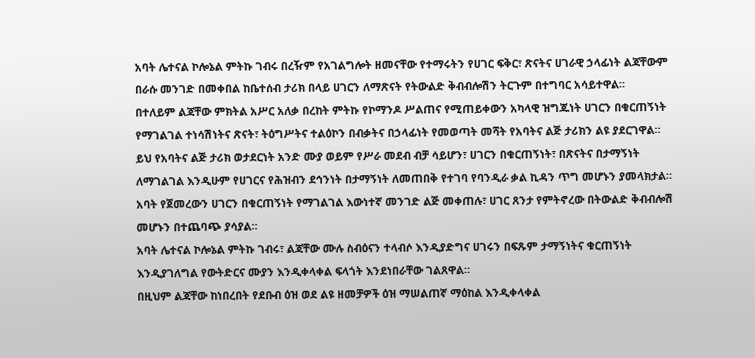አባት ሌተናል ኮሎኔል ምትኩ ገብሩ በረዥም የአገልግሎት ዘመናቸው የተማሩትን የሀገር ፍቅር፣ ጽናትና ሀገራዊ ኃላፊነት ልጃቸውም በራሱ መንገድ በመቀበል ከቤተሰብ ታሪክ በላይ ሀገርን ለማጽናት የትውልድ ቅብብሎሽን ትርጉም በተግባር አሳይተዋል።
በተለይም ልጃቸው ምክትል አሥር አለቃ በረከት ምትኩ የኮማንዶ ሥልጠና የሚጠይቀውን አካላዊ ዝግጁነት ሀገርን በቁርጠኝነት የማገልገል ተነሳሽነትና ጽናት፣ ትዕግሥትና ተልዕኮን በብቃትና በኃላፊነት የመወጣት መሻት የአባትና ልጅ ታሪክን ልዩ ያደርገዋል።
ይህ የአባትና ልጅ ታሪክ ወታደርነት አንድ ሙያ ወይም የሥራ መደብ ብቻ ሳይሆን፣ ሀገርን በቁርጠኝነት፣ በጽናትና በታማኝነት ለማገልገል እንዲሁም የሀገርና የሕዝብን ደኅንነት በታማኝነት ለመጠበቅ የተገባ የባንዲራ ቃል ኪዳን ጥግ መሆኑን ያመላክታል።
አባት የጀመረውን ሀገርን በቁርጠኝነት የማገልገል እውነተኛ መንገድ ልጅ መቀጠሉ፣ ሀገር ጸንታ የምትኖረው በትውልድ ቅብብሎሽ መሆኑን በተጨባጭ ያሳያል።
አባት ሌተናል ኮሎኔል ምትኩ ገብሩ፣ ልጃቸው ሙሉ ስብዕናን ተላብሶ እንዲያድግና ሀገሩን በፍጹም ታማኝነትና ቁርጠኝነት እንዲያገለግል የውትድርና ሙያን እንዲቀላቀል ፍላጎት እንደነበራቸው ገልጸዋል።
በዚህም ልጃቸው ከነበረበት የደቡብ ዕዝ ወደ ልዩ ዘመቻዎች ዕዝ ማሠልጠኛ ማዕከል እንዲቀላቀል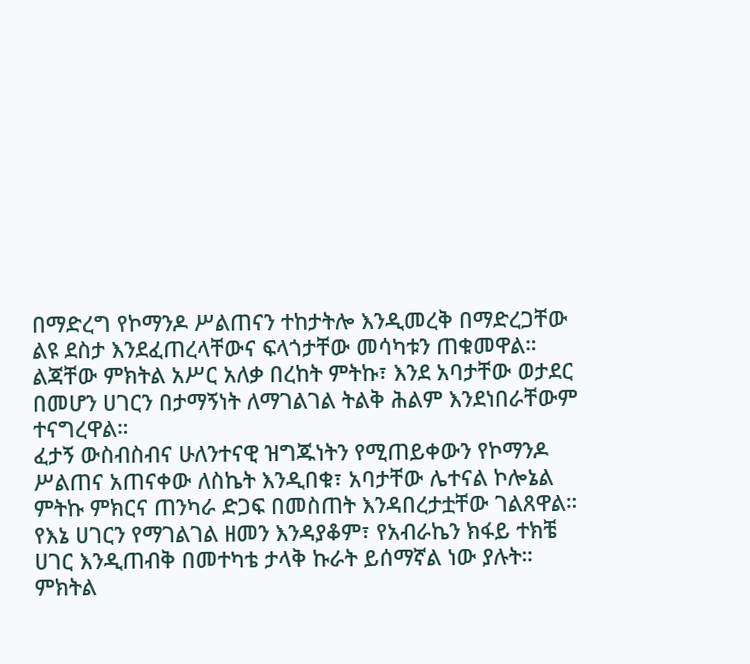በማድረግ የኮማንዶ ሥልጠናን ተከታትሎ እንዲመረቅ በማድረጋቸው ልዩ ደስታ እንደፈጠረላቸውና ፍላጎታቸው መሳካቱን ጠቁመዋል።
ልጃቸው ምክትል አሥር አለቃ በረከት ምትኩ፣ እንደ አባታቸው ወታደር በመሆን ሀገርን በታማኝነት ለማገልገል ትልቅ ሕልም እንደነበራቸውም ተናግረዋል።
ፈታኝ ውስብስብና ሁለንተናዊ ዝግጁነትን የሚጠይቀውን የኮማንዶ ሥልጠና አጠናቀው ለስኬት እንዲበቁ፣ አባታቸው ሌተናል ኮሎኔል ምትኩ ምክርና ጠንካራ ድጋፍ በመስጠት እንዳበረታቷቸው ገልጸዋል።
የእኔ ሀገርን የማገልገል ዘመን እንዳያቆም፣ የአብራኬን ክፋይ ተክቼ ሀገር እንዲጠብቅ በመተካቴ ታላቅ ኩራት ይሰማኛል ነው ያሉት።
ምክትል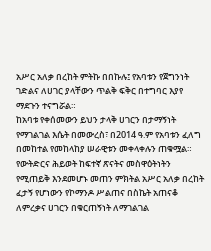አሥር አለቃ በረከት ምትኩ በበኩሉ፤ የአባቱን የጀግንነት ገድልና ለሀገር ያላቸውን ጥልቅ ፍቅር በተግባር እያየ ማደጉን ተናግሯል።
ከአባቱ የቀሰመውን ይህን ታላቅ ሀገርን በታማኝነት የማገልገል እሴት በመውረስ፣ በ2014 ዓ.ም የአባቱን ፈለግ በመከተል የመከላከያ ሠራዊቱን መቀላቀሉን ጠቁሟል።
የውትድርና ሕይወት ከፍተኛ ጽናትና መስዋዕትነትን የሚጠይቅ እንደመሆኑ መጠን ምክትል አሥር አለቃ በረከት ፈታኝ የሆነውን የኮማንዶ ሥልጠና በስኬት አጠናቆ ለምረቃና ሀገርን በቁርጠኝነት ለማገልገል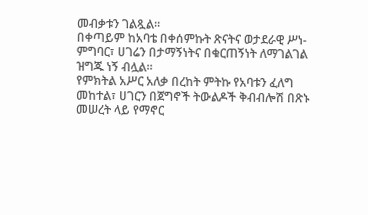መብቃቱን ገልጿል።
በቀጣይም ከአባቴ በቀሰምኩት ጽናትና ወታደራዊ ሥነ-ምግባር፣ ሀገሬን በታማኝነትና በቁርጠኝነት ለማገልገል ዝግጁ ነኝ ብሏል።
የምክትል አሥር አለቃ በረከት ምትኩ የአባቱን ፈለግ መከተል፣ ሀገርን በጀግኖች ትውልዶች ቅብብሎሽ በጽኑ መሠረት ላይ የማኖር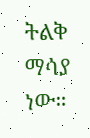ትልቅ ማሳያ ነው።